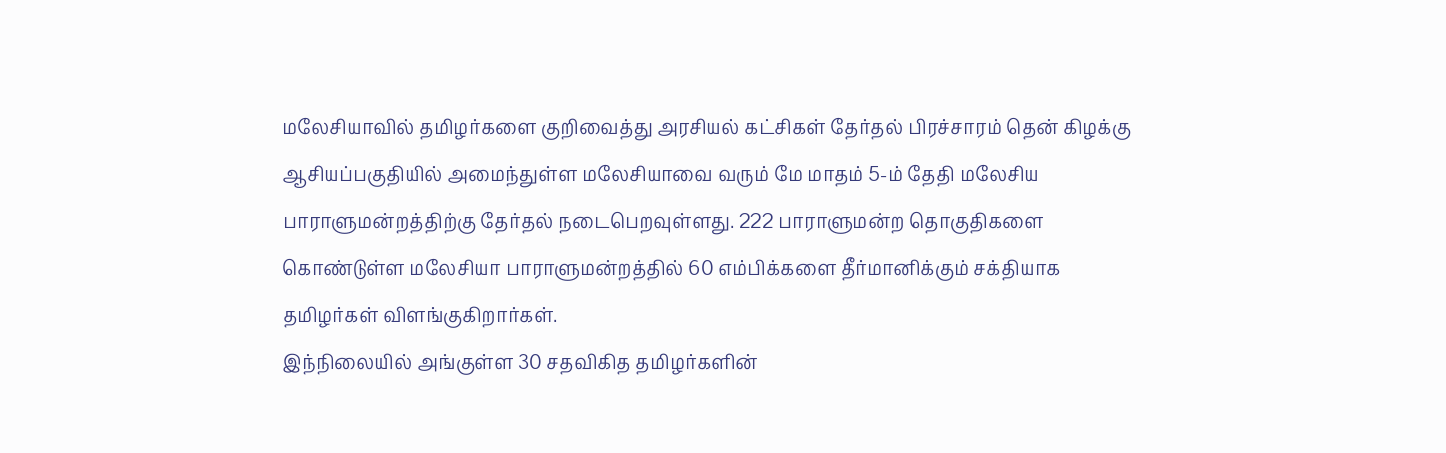மலேசியாவில் தமிழர்களை குறிவைத்து அரசியல் கட்சிகள் தேர்தல் பிரச்சாரம் தென் கிழக்கு ஆசியப்பகுதியில் அமைந்துள்ள மலேசியாவை வரும் மே மாதம் 5-ம் தேதி மலேசிய பாராளுமன்றத்திற்கு தேர்தல் நடைபெறவுள்ளது. 222 பாராளுமன்ற தொகுதிகளை கொண்டுள்ள மலேசியா பாராளுமன்றத்தில் 60 எம்பிக்களை தீர்மானிக்கும் சக்தியாக தமிழர்கள் விளங்குகிறார்கள்.
இந்நிலையில் அங்குள்ள 30 சதவிகித தமிழர்களின்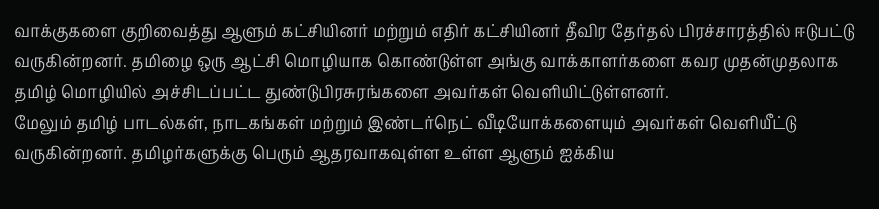வாக்குகளை குறிவைத்து ஆளும் கட்சியினர் மற்றும் எதிர் கட்சியினர் தீவிர தேர்தல் பிரச்சாரத்தில் ஈடுபட்டு வருகின்றனர். தமிழை ஒரு ஆட்சி மொழியாக கொண்டுள்ள அங்கு வாக்காளர்களை கவர முதன்முதலாக தமிழ் மொழியில் அச்சிடப்பட்ட துண்டுபிரசுரங்களை அவர்கள் வெளியிட்டுள்ளனர்.
மேலும் தமிழ் பாடல்கள், நாடகங்கள் மற்றும் இண்டர்நெட் வீடியோக்களையும் அவர்கள் வெளியீட்டு வருகின்றனர். தமிழர்களுக்கு பெரும் ஆதரவாகவுள்ள உள்ள ஆளும் ஐக்கிய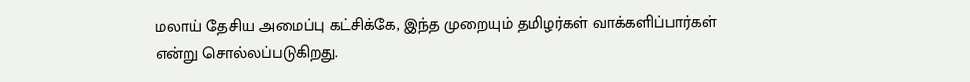மலாய் தேசிய அமைப்பு கட்சிக்கே, இந்த முறையும் தமிழர்கள் வாக்களிப்பார்கள் என்று சொல்லப்படுகிறது.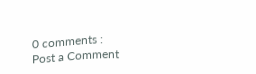0 comments :
Post a Comment